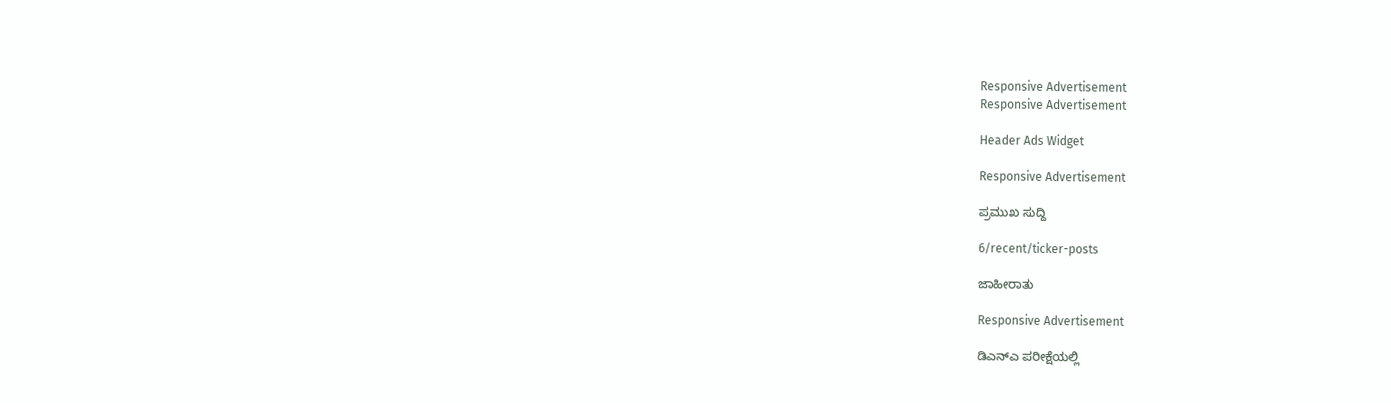Responsive Advertisement
Responsive Advertisement

Header Ads Widget

Responsive Advertisement

ಪ್ರಮುಖ ಸುದ್ದಿ

6/recent/ticker-posts

ಜಾಹೀರಾತು

Responsive Advertisement

ಡಿಎನ್ಎ ಪರೀಕ್ಷೆಯಲ್ಲಿ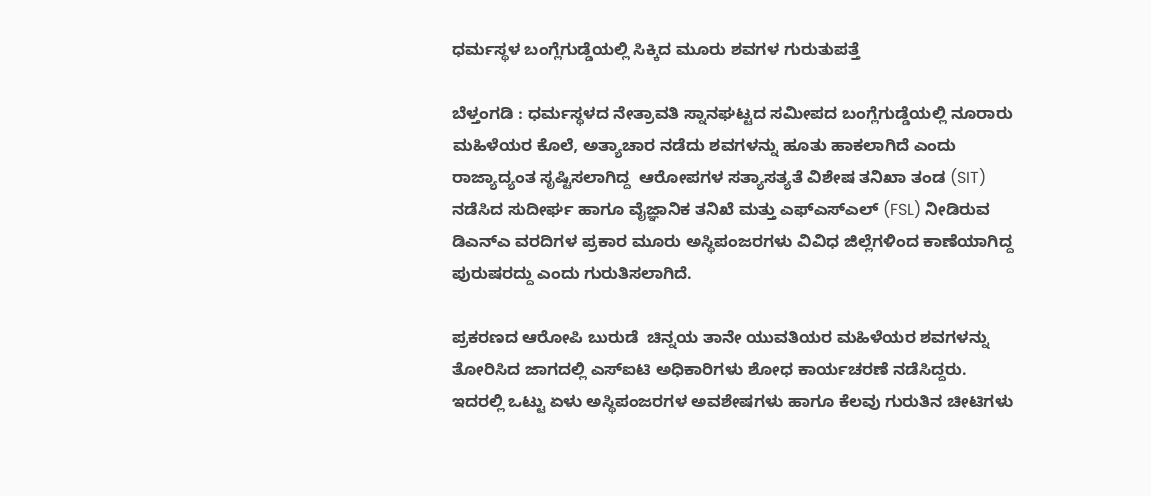ಧರ್ಮಸ್ಥಳ ಬಂಗ್ಲೆಗುಡ್ಡೆಯಲ್ಲಿ ಸಿಕ್ಕಿದ ಮೂರು ಶವಗಳ ಗುರುತುಪತ್ತೆ

ಬೆಳ್ತಂಗಡಿ : ಧರ್ಮಸ್ಥಳದ ನೇತ್ರಾವತಿ ಸ್ನಾನಘಟ್ಟದ ಸಮೀಪದ ಬಂಗ್ಲೆಗುಡ್ಡೆಯಲ್ಲಿ ನೂರಾರು ಮಹಿಳೆಯರ ಕೊಲೆ, ಅತ್ಯಾಚಾರ ನಡೆದು ಶವಗಳನ್ನು ಹೂತು ಹಾಕಲಾಗಿದೆ ಎಂದು ರಾಜ್ಯಾದ್ಯಂತ ಸೃಷ್ಟಿಸಲಾಗಿದ್ದ  ಆರೋಪಗಳ ಸತ್ಯಾಸತ್ಯತೆ ವಿಶೇಷ ತನಿಖಾ ತಂಡ (SIT) ನಡೆಸಿದ ಸುದೀರ್ಘ ಹಾಗೂ ವೈಜ್ಞಾನಿಕ ತನಿಖೆ ಮತ್ತು ಎಫ್‌ಎಸ್‌ಎಲ್ (FSL) ನೀಡಿರುವ ಡಿಎನ್ಎ ವರದಿಗಳ ಪ್ರಕಾರ ಮೂರು ಅಸ್ಥಿಪಂಜರಗಳು ವಿವಿಧ ಜಿಲ್ಲೆಗಳಿಂದ ಕಾಣೆಯಾಗಿದ್ದ ಪುರುಷರದ್ದು ಎಂದು ಗುರುತಿಸಲಾಗಿದೆ.

ಪ್ರಕರಣದ ಆರೋಪಿ ಬುರುಡೆ  ಚಿನ್ನಯ ತಾನೇ ಯುವತಿಯರ ಮಹಿಳೆಯರ ಶವಗಳನ್ನು ತೋರಿಸಿದ ಜಾಗದಲ್ಲಿ ಎಸ್‌ಐಟಿ ಅಧಿಕಾರಿಗಳು ಶೋಧ ಕಾರ್ಯಚರಣೆ ನಡೆಸಿದ್ದರು. ಇದರಲ್ಲಿ ಒಟ್ಟು ಏಳು ಅಸ್ಥಿಪಂಜರಗಳ ಅವಶೇಷಗಳು ಹಾಗೂ ಕೆಲವು ಗುರುತಿನ ಚೀಟಿಗಳು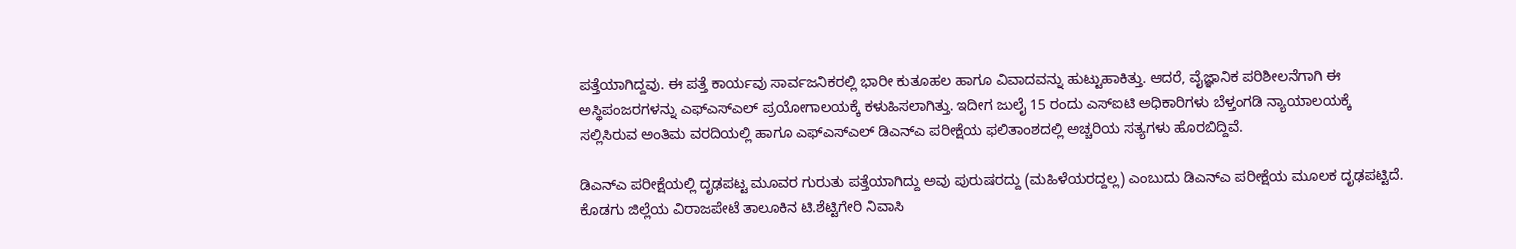ಪತ್ತೆಯಾಗಿದ್ದವು. ಈ ಪತ್ತೆ ಕಾರ್ಯವು ಸಾರ್ವಜನಿಕರಲ್ಲಿ ಭಾರೀ ಕುತೂಹಲ ಹಾಗೂ ವಿವಾದವನ್ನು ಹುಟ್ಟುಹಾಕಿತ್ತು. ಆದರೆ, ವೈಜ್ಞಾನಿಕ ಪರಿಶೀಲನೆಗಾಗಿ ಈ ಅಸ್ಥಿಪಂಜರಗಳನ್ನು ಎಫ್‌ಎಸ್‌ಎಲ್ ಪ್ರಯೋಗಾಲಯಕ್ಕೆ ಕಳುಹಿಸಲಾಗಿತ್ತು. ಇದೀಗ ಜುಲೈ 15 ರಂದು ಎಸ್‌ಐಟಿ ಅಧಿಕಾರಿಗಳು ಬೆಳ್ತಂಗಡಿ ನ್ಯಾಯಾಲಯಕ್ಕೆ ಸಲ್ಲಿಸಿರುವ ಅಂತಿಮ ವರದಿಯಲ್ಲಿ ಹಾಗೂ ಎಫ್‌ಎಸ್‌ಎಲ್ ಡಿಎನ್ಎ ಪರೀಕ್ಷೆಯ ಫಲಿತಾಂಶದಲ್ಲಿ ಅಚ್ಚರಿಯ ಸತ್ಯಗಳು ಹೊರಬಿದ್ದಿವೆ.

ಡಿಎನ್ಎ ಪರೀಕ್ಷೆಯಲ್ಲಿ ದೃಢಪಟ್ಟ ಮೂವರ ಗುರುತು ಪತ್ತೆಯಾಗಿದ್ದು ಅವು ಪುರುಷರದ್ದು (ಮಹಿಳೆಯರದ್ದಲ್ಲ) ಎಂಬುದು ಡಿಎನ್ಎ ಪರೀಕ್ಷೆಯ ಮೂಲಕ ದೃಢಪಟ್ಟಿದೆ. ಕೊಡಗು ಜಿಲ್ಲೆಯ ವಿರಾಜಪೇಟೆ ತಾಲೂಕಿನ ಟಿ.ಶೆಟ್ಟಿಗೇರಿ ನಿವಾಸಿ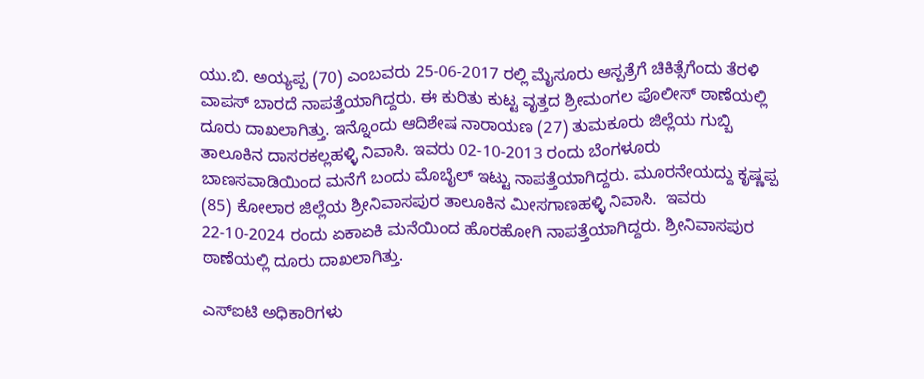ಯು.ಬಿ. ಅಯ್ಯಪ್ಪ (70) ಎಂಬವರು 25-06-2017 ರಲ್ಲಿ ಮೈಸೂರು ಆಸ್ಪತ್ರೆಗೆ ಚಿಕಿತ್ಸೆಗೆಂದು ತೆರಳಿ ವಾಪಸ್ ಬಾರದೆ ನಾಪತ್ತೆಯಾಗಿದ್ದರು. ಈ ಕುರಿತು ಕುಟ್ಟ ವೃತ್ತದ ಶ್ರೀಮಂಗಲ ಪೊಲೀಸ್ ಠಾಣೆಯಲ್ಲಿ ದೂರು ದಾಖಲಾಗಿತ್ತು. ಇನ್ನೊಂದು ಆದಿಶೇಷ ನಾರಾಯಣ (27) ತುಮಕೂರು ಜಿಲ್ಲೆಯ ಗುಬ್ಬಿ ತಾಲೂಕಿನ ದಾಸರಕಲ್ಲಹಳ್ಳಿ ನಿವಾಸಿ. ಇವರು 02-10-2013 ರಂದು ಬೆಂಗಳೂರು ಬಾಣಸವಾಡಿಯಿಂದ ಮನೆಗೆ ಬಂದು ಮೊಬೈಲ್ ಇಟ್ಟು ನಾಪತ್ತೆಯಾಗಿದ್ದರು. ಮೂರನೇಯದ್ದು ಕೃಷ್ಣಪ್ಪ (85) ಕೋಲಾರ ಜಿಲ್ಲೆಯ ಶ್ರೀನಿವಾಸಪುರ ತಾಲೂಕಿನ ಮೀಸಗಾಣಹಳ್ಳಿ ನಿವಾಸಿ.  ಇವರು 22-10-2024 ರಂದು ಏಕಾಏಕಿ ಮನೆಯಿಂದ ಹೊರಹೋಗಿ ನಾಪತ್ತೆಯಾಗಿದ್ದರು. ಶ್ರೀನಿವಾಸಪುರ ಠಾಣೆಯಲ್ಲಿ ದೂರು ದಾಖಲಾಗಿತ್ತು.

ಎಸ್‌ಐಟಿ ಅಧಿಕಾರಿಗಳು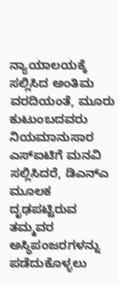ನ್ಯಾಯಾಲಯಕ್ಕೆ ಸಲ್ಲಿಸಿದ ಅಂತಿಮ ವರದಿಯಂತೆ, ಮೂರು ಕುಟುಂಬದವರು ನಿಯಮಾನುಸಾರ ಎಸ್‌ಐಟಿಗೆ ಮನವಿ ಸಲ್ಲಿಸಿದರೆ, ಡಿಎನ್ಎ ಮೂಲಕ ದೃಢಪಟ್ಟಿರುವ ತಮ್ಮವರ ಅಸ್ಥಿಪಂಜರಗಳನ್ನು ಪಡೆದುಕೊಳ್ಳಲು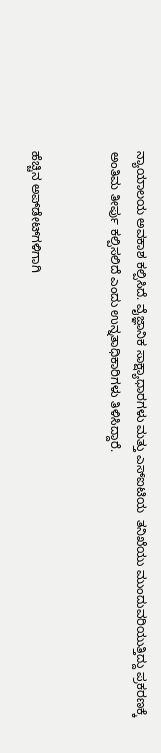ನ್ಯಾಯಾಲಯ ಅವಕಾಶ ಕಲ್ಪಿಸಿದೆ. ವೈಜ್ಞಾನಿಕ ಸಾಕ್ಷ್ಯಾಧಾರಗಳು ಮತ್ತು ಎಸ್‌ಐಟಿಯ  ತನಿಖೆಯು ಮುಂದುವರಿಯುತ್ತಿದ್ದು ಪ್ರಕರಣಕ್ಕೆ ಅಂತಿಮ ತೀರ್ಪು ಕಲ್ಪಿಸಲಿದೆ ಎಂದು ಉನ್ನತಾಧಿಕಾರಿಗಳು ತಿಳಿಸಿದ್ದಾರೆ.


ಹೆಚ್ಚಿನ ಅಪ್‌ಡೇಟ್‌ಗಳಿಗಾಗಿ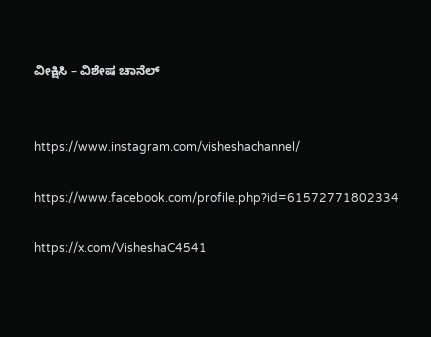ವೀಕ್ಷಿಸಿ – ವಿಶೇಷ ಚಾನೆಲ್


https://www.instagram.com/visheshachannel/

https://www.facebook.com/profile.php?id=61572771802334

https://x.com/VisheshaC4541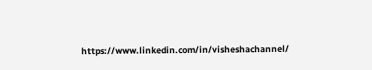https://www.linkedin.com/in/visheshachannel/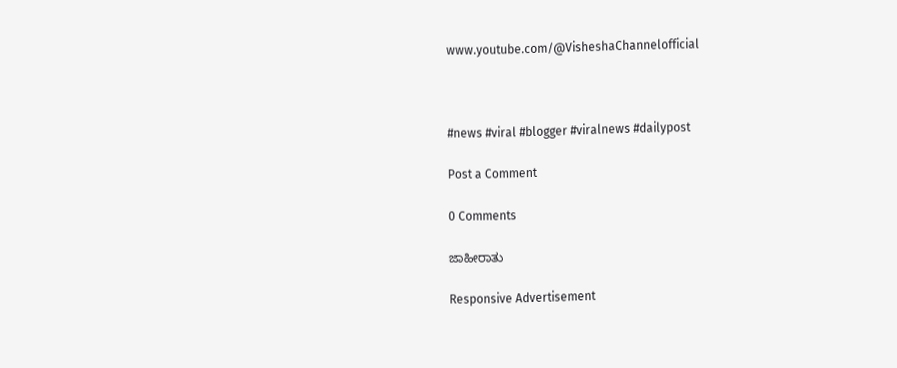www.youtube.com/@VisheshaChannelofficial



#news #viral #blogger #viralnews #dailypost

Post a Comment

0 Comments

ಜಾಹೀರಾತು

Responsive Advertisement